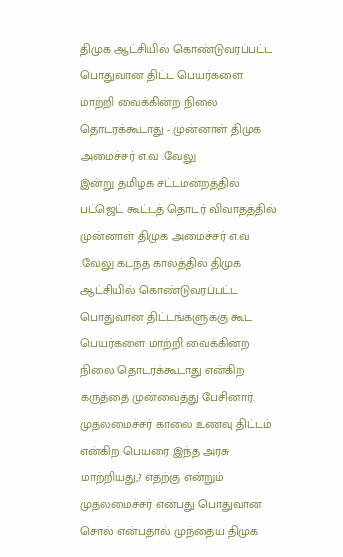திமுக ஆட்சியில் கொண்டுவரப்பட்ட பொதுவான திட்ட பெயர்களை மாற்றி வைக்கின்ற நிலை தொடரக்கூடாது - முன்னாள் திமுக அமைச்சர் எ.வ .வேலு
இன்று தமிழக சட்டமன்றத்தில் பட்ஜெட் கூட்டத் தொடர் விவாதத்தில் முன்னாள் திமுக அமைச்சர் எ.வ .வேலு கடந்த காலத்தில் திமுக ஆட்சியில் கொண்டுவரப்பட்ட பொதுவான திட்டங்களுக்கு கூட பெயர்களை மாற்றி வைக்கின்ற நிலை தொடரக்கூடாது என்கிற கருத்தை முன்வைத்து பேசினார். முதலமைச்சர் காலை உணவு திட்டம் என்கிற பெயரை இந்த அரசு மாற்றியது,? எதற்கு என்றும் முதலமைச்சர் என்பது பொதுவான சொல் என்பதால் முந்தைய திமுக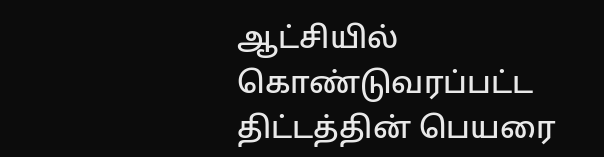ஆட்சியில் கொண்டுவரப்பட்ட திட்டத்தின் பெயரை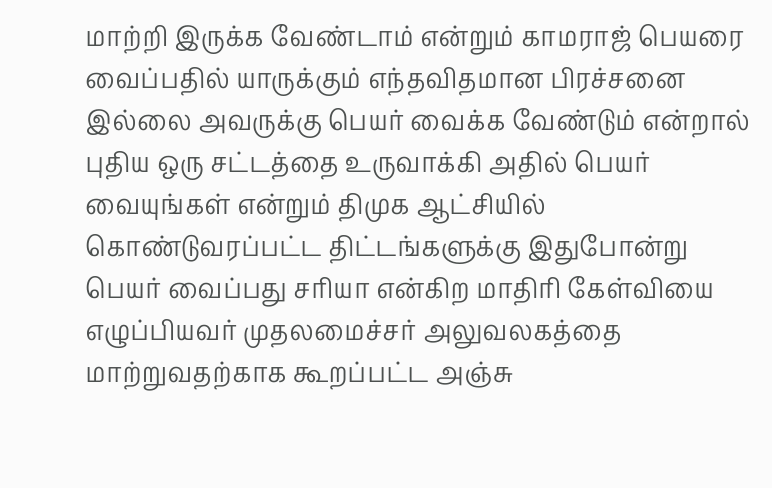மாற்றி இருக்க வேண்டாம் என்றும் காமராஜ் பெயரை வைப்பதில் யாருக்கும் எந்தவிதமான பிரச்சனை இல்லை அவருக்கு பெயர் வைக்க வேண்டும் என்றால் புதிய ஒரு சட்டத்தை உருவாக்கி அதில் பெயர் வையுங்கள் என்றும் திமுக ஆட்சியில் கொண்டுவரப்பட்ட திட்டங்களுக்கு இதுபோன்று பெயர் வைப்பது சரியா என்கிற மாதிரி கேள்வியை எழுப்பியவர் முதலமைச்சர் அலுவலகத்தை மாற்றுவதற்காக கூறப்பட்ட அஞ்சு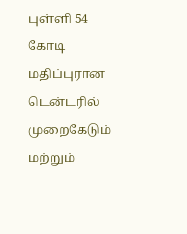புள்ளி 54 கோடி மதிப்புரான டென்டரில் முறைகேடும் மற்றும்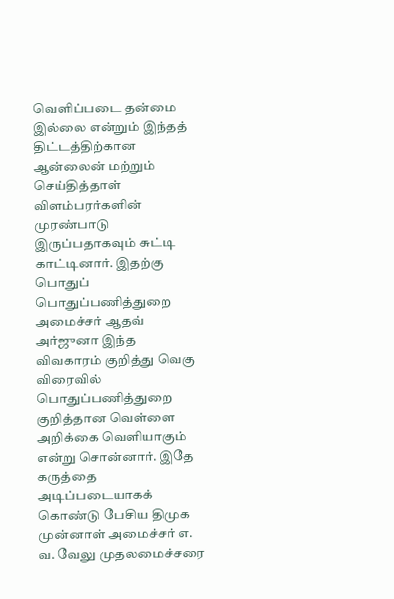வெளிப்படை தன்மை இல்லை என்றும் இந்தத் திட்டத்திற்கான ஆன்லைன் மற்றும் செய்தித்தாள் விளம்பரர்களின் முரண்பாடு இருப்பதாகவும் சுட்டி காட்டினார். இதற்கு பொதுப் பொதுப்பணித்துறை அமைச்சர் ஆதவ் அர்ஜுனா இந்த விவகாரம் குறித்து வெகு விரைவில் பொதுப்பணித்துறை குறித்தான வெள்ளை அறிக்கை வெளியாகும் என்று சொன்னார். இதே கருத்தை அடிப்படையாகக் கொண்டு பேசிய திமுக முன்னாள் அமைச்சர் எ. வ. வேலு முதலமைச்சரை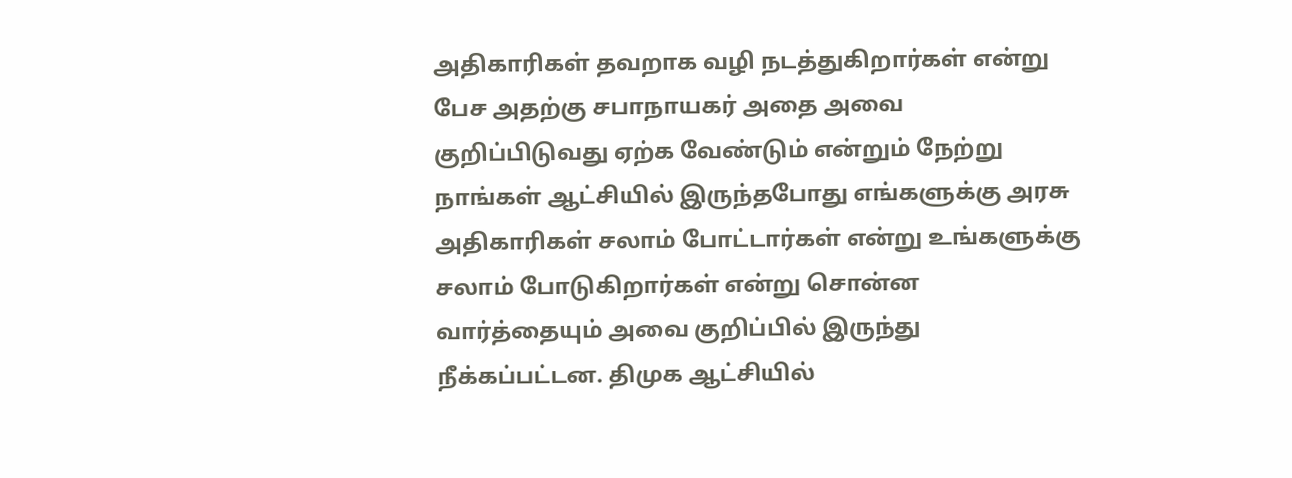அதிகாரிகள் தவறாக வழி நடத்துகிறார்கள் என்று பேச அதற்கு சபாநாயகர் அதை அவை குறிப்பிடுவது ஏற்க வேண்டும் என்றும் நேற்று நாங்கள் ஆட்சியில் இருந்தபோது எங்களுக்கு அரசு அதிகாரிகள் சலாம் போட்டார்கள் என்று உங்களுக்கு சலாம் போடுகிறார்கள் என்று சொன்ன வார்த்தையும் அவை குறிப்பில் இருந்து நீக்கப்பட்டன. திமுக ஆட்சியில்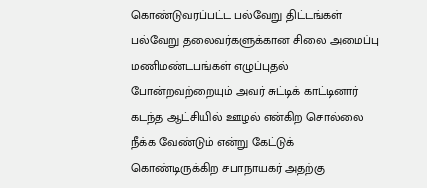கொண்டுவரப்பட்ட பல்வேறு திட்டங்கள் பல்வேறு தலைவர்களுக்கான சிலை அமைப்பு மணிமண்டபங்கள் எழுப்புதல் போன்றவற்றையும் அவர் சுட்டிக் காட்டினார் கடந்த ஆட்சியில் ஊழல் என்கிற சொல்லை நீக்க வேண்டும் என்று கேட்டுக் கொண்டிருக்கிற சபாநாயகர் அதற்கு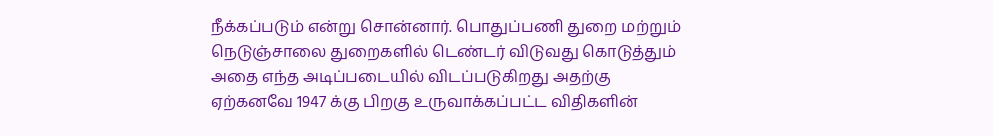நீக்கப்படும் என்று சொன்னார். பொதுப்பணி துறை மற்றும் நெடுஞ்சாலை துறைகளில் டெண்டர் விடுவது கொடுத்தும் அதை எந்த அடிப்படையில் விடப்படுகிறது அதற்கு ஏற்கனவே 1947 க்கு பிறகு உருவாக்கப்பட்ட விதிகளின்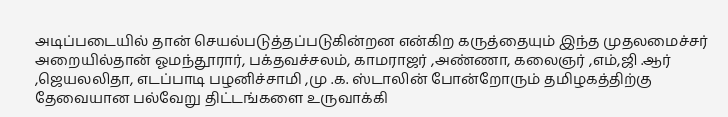அடிப்படையில் தான் செயல்படுத்தப்படுகின்றன என்கிற கருத்தையும் இந்த முதலமைச்சர் அறையில்தான் ஓமந்தூரார், பக்தவச்சலம், காமராஜர் ,அண்ணா, கலைஞர் ,எம்,ஜி .ஆர் ,ஜெயலலிதா, எடப்பாடி பழனிச்சாமி ,மு .க. ஸ்டாலின் போன்றோரும் தமிழகத்திற்கு தேவையான பல்வேறு திட்டங்களை உருவாக்கி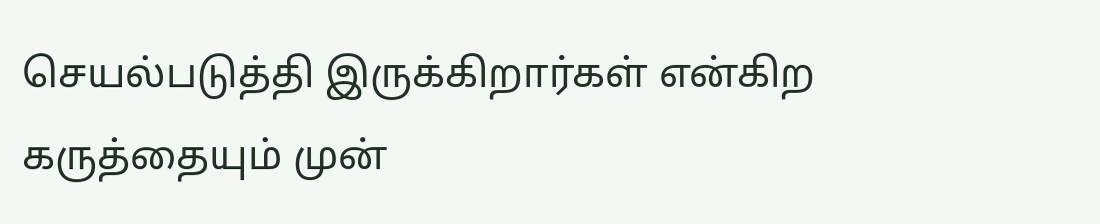செயல்படுத்தி இருக்கிறார்கள் என்கிற கருத்தையும் முன்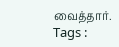வைத்தார்.
Tags :